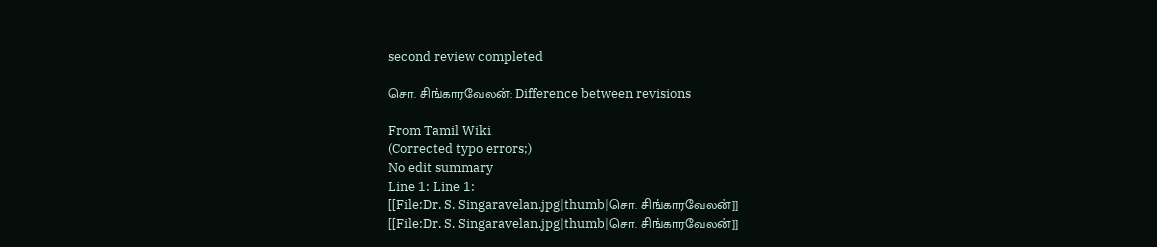second review completed

சொ. சிங்காரவேலன்: Difference between revisions

From Tamil Wiki
(Corrected typo errors;)
No edit summary
Line 1: Line 1:
[[File:Dr. S. Singaravelan.jpg|thumb|சொ. சிங்காரவேலன்]]
[[File:Dr. S. Singaravelan.jpg|thumb|சொ. சிங்காரவேலன்]]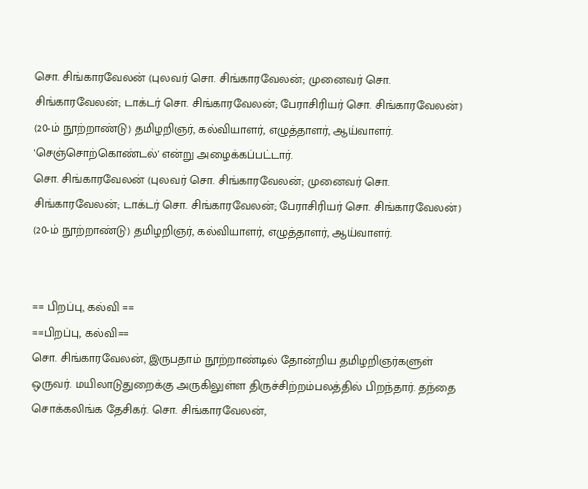சொ. சிங்காரவேலன் (புலவர் சொ. சிங்காரவேலன்; முனைவர் சொ. சிங்காரவேலன்; டாக்டர் சொ. சிங்காரவேலன்; பேராசிரியர் சொ. சிங்காரவேலன்) (20-ம் நூற்றாண்டு) தமிழறிஞர், கல்வியாளர், எழுத்தாளர், ஆய்வாளர். 'செஞ்சொற்கொண்டல்' என்று அழைக்கப்பட்டார்.
சொ. சிங்காரவேலன் (புலவர் சொ. சிங்காரவேலன்; முனைவர் சொ. சிங்காரவேலன்; டாக்டர் சொ. சிங்காரவேலன்; பேராசிரியர் சொ. சிங்காரவேலன்) (20-ம் நூற்றாண்டு) தமிழறிஞர், கல்வியாளர், எழுத்தாளர், ஆய்வாளர்.


== பிறப்பு, கல்வி ==
==பிறப்பு, கல்வி==
சொ. சிங்காரவேலன், இருபதாம் நூற்றாண்டில் தோன்றிய தமிழறிஞர்களுள் ஒருவர். மயிலாடுதுறைக்கு அருகிலுள்ள திருச்சிற்றம்பலத்தில் பிறந்தார். தந்தை சொக்கலிங்க தேசிகர். சொ. சிங்காரவேலன்,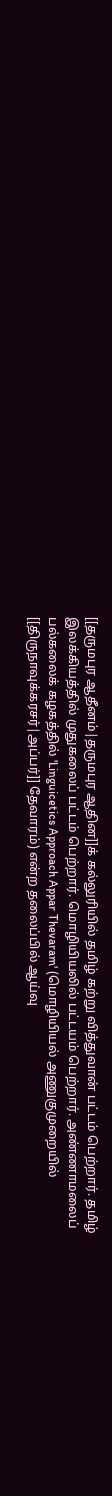[[தருமபுர ஆதீனம்|தருமபுர ஆதின]]க் கல்லுரியில் தமிழ் கற்று வித்துவான் பட்டம் பெற்றார். தமிழ் இலக்கியத்தில் முதுகலைப் பட்டம் பெற்றார். மொழியியலில் பட்டயம் பெற்றார். அண்ணாமலைப் பல்கலைக் கழகத்தில் 'Linguicetics Approach Appar Thevaram' (மொழியியல் அணுகுமுறையில் [[திருநாவுக்கரசர்|அப்பர்]] தேவாரம்) என்ற தலைப்பில் ஆய்வு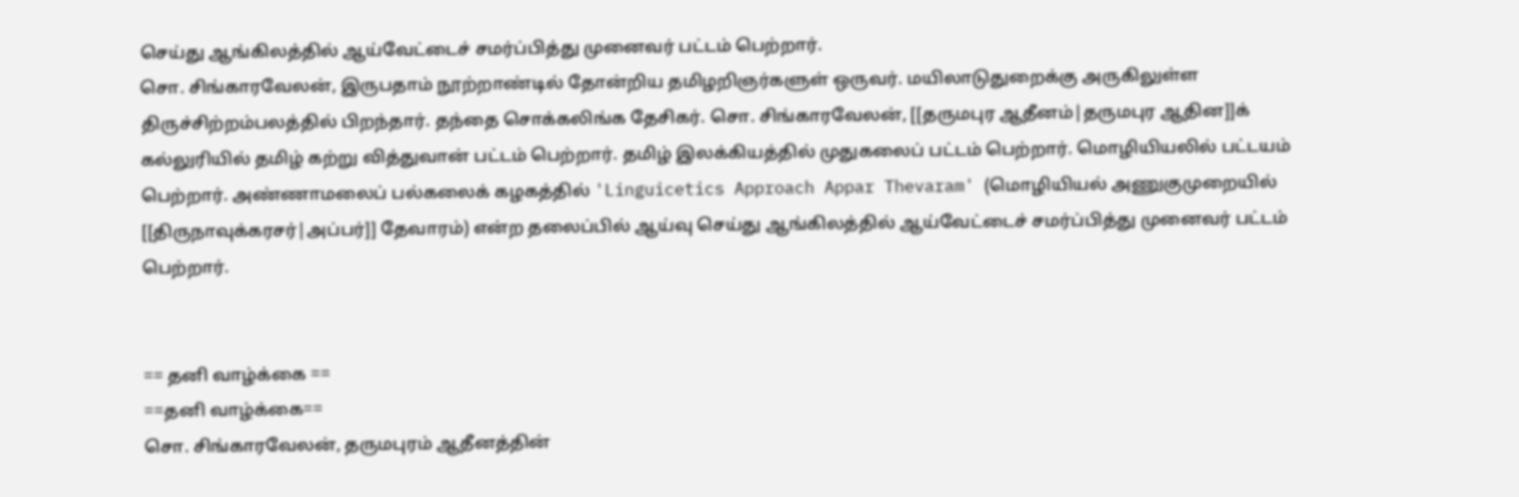செய்து ஆங்கிலத்தில் ஆய்வேட்டைச் சமர்ப்பித்து முனைவர் பட்டம் பெற்றார்.
சொ. சிங்காரவேலன், இருபதாம் நூற்றாண்டில் தோன்றிய தமிழறிஞர்களுள் ஒருவர். மயிலாடுதுறைக்கு அருகிலுள்ள திருச்சிற்றம்பலத்தில் பிறந்தார். தந்தை சொக்கலிங்க தேசிகர். சொ. சிங்காரவேலன், [[தருமபுர ஆதீனம்|தருமபுர ஆதின]]க் கல்லுரியில் தமிழ் கற்று வித்துவான் பட்டம் பெற்றார். தமிழ் இலக்கியத்தில் முதுகலைப் பட்டம் பெற்றார். மொழியியலில் பட்டயம் பெற்றார். அண்ணாமலைப் பல்கலைக் கழகத்தில் 'Linguicetics Approach Appar Thevaram' (மொழியியல் அணுகுமுறையில் [[திருநாவுக்கரசர்|அப்பர்]] தேவாரம்) என்ற தலைப்பில் ஆய்வு செய்து ஆங்கிலத்தில் ஆய்வேட்டைச் சமர்ப்பித்து முனைவர் பட்டம் பெற்றார்.


== தனி வாழ்க்கை ==
==தனி வாழ்க்கை==
சொ. சிங்காரவேலன், தருமபுரம் ஆதீனத்தின்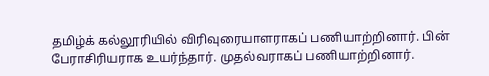தமிழ்க் கல்லூரியில் விரிவுரையாளராகப் பணியாற்றினார். பின் பேராசிரியராக உயர்ந்தார். முதல்வராகப் பணியாற்றினார்.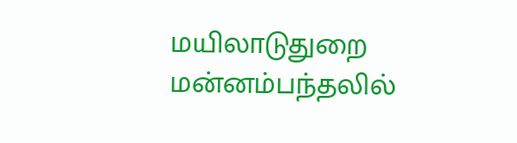மயிலாடுதுறை மன்னம்பந்தலில்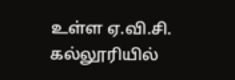உள்ள ஏ.வி.சி. கல்லூரியில்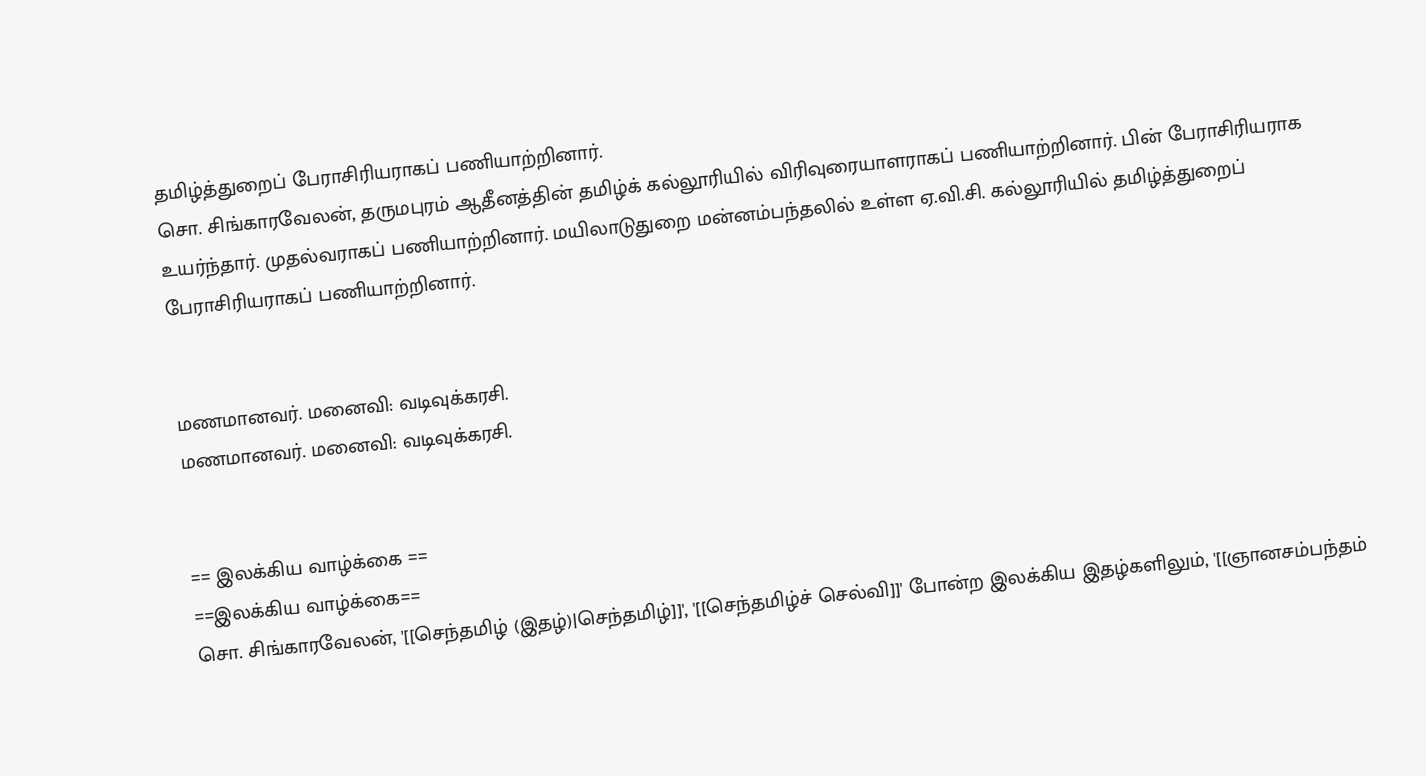தமிழ்த்துறைப் பேராசிரியராகப் பணியாற்றினார்.
சொ. சிங்காரவேலன், தருமபுரம் ஆதீனத்தின் தமிழ்க் கல்லூரியில் விரிவுரையாளராகப் பணியாற்றினார். பின் பேராசிரியராக உயர்ந்தார். முதல்வராகப் பணியாற்றினார். மயிலாடுதுறை மன்னம்பந்தலில் உள்ள ஏ.வி.சி. கல்லூரியில் தமிழ்த்துறைப் பேராசிரியராகப் பணியாற்றினார்.


மணமானவர். மனைவி: வடிவுக்கரசி.
மணமானவர். மனைவி: வடிவுக்கரசி.


== இலக்கிய வாழ்க்கை ==
==இலக்கிய வாழ்க்கை==
சொ. சிங்காரவேலன், '[[செந்தமிழ் (இதழ்)|செந்தமிழ்]]', '[[செந்தமிழ்ச் செல்வி]]' போன்ற இலக்கிய இதழ்களிலும், '[[ஞானசம்பந்தம்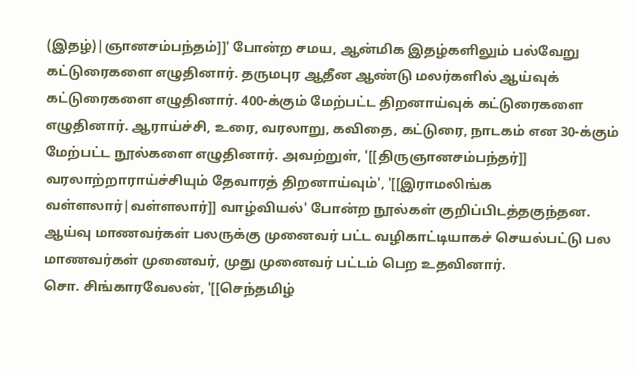(இதழ்)|ஞானசம்பந்தம்]]' போன்ற சமய, ஆன்மிக இதழ்களிலும் பல்வேறு கட்டுரைகளை எழுதினார். தருமபுர ஆதீன ஆண்டு மலர்களில் ஆய்வுக் கட்டுரைகளை எழுதினார். 400-க்கும் மேற்பட்ட திறனாய்வுக் கட்டுரைகளை எழுதினார். ஆராய்ச்சி, உரை, வரலாறு, கவிதை, கட்டுரை, நாடகம் என 30-க்கும் மேற்பட்ட நூல்களை எழுதினார். அவற்றுள், '[[திருஞானசம்பந்தர்]] வரலாற்றாராய்ச்சியும் தேவாரத் திறனாய்வும்', '[[இராமலிங்க வள்ளலார்|வள்ளலார்]] வாழ்வியல்' போன்ற நூல்கள் குறிப்பிடத்தகுந்தன. ஆய்வு மாணவர்கள் பலருக்கு முனைவர் பட்ட வழிகாட்டியாகச் செயல்பட்டு பல மாணவர்கள் முனைவர், முது முனைவர் பட்டம் பெற உதவினார்.
சொ. சிங்காரவேலன், '[[செந்தமிழ்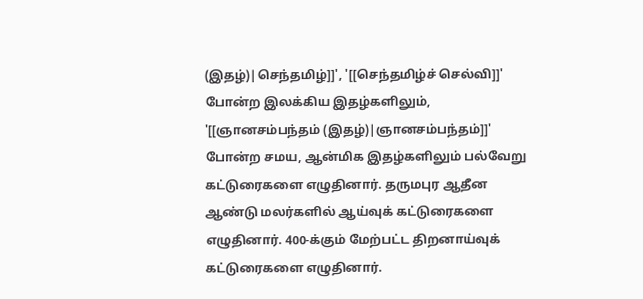(இதழ்)|செந்தமிழ்]]', '[[செந்தமிழ்ச் செல்வி]]' போன்ற இலக்கிய இதழ்களிலும், '[[ஞானசம்பந்தம் (இதழ்)|ஞானசம்பந்தம்]]' போன்ற சமய, ஆன்மிக இதழ்களிலும் பல்வேறு கட்டுரைகளை எழுதினார். தருமபுர ஆதீன ஆண்டு மலர்களில் ஆய்வுக் கட்டுரைகளை எழுதினார். 400-க்கும் மேற்பட்ட திறனாய்வுக் கட்டுரைகளை எழுதினார்.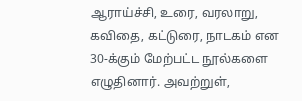ஆராய்ச்சி, உரை, வரலாறு, கவிதை, கட்டுரை, நாடகம் என 30-க்கும் மேற்பட்ட நூல்களை எழுதினார். அவற்றுள்,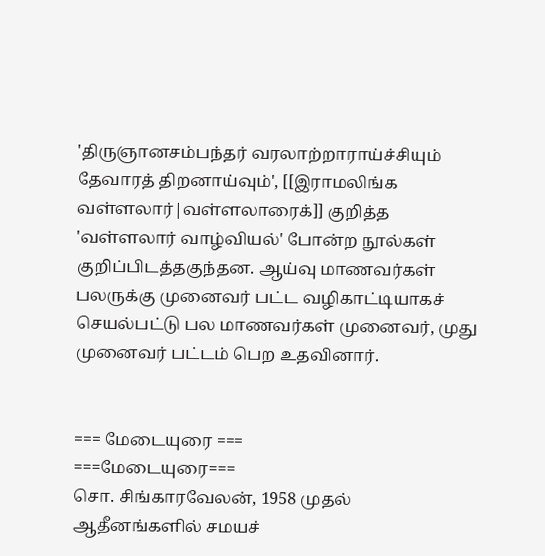'திருஞானசம்பந்தர் வரலாற்றாராய்ச்சியும் தேவாரத் திறனாய்வும்', [[இராமலிங்க வள்ளலார்|வள்ளலாரைக்]] குறித்த 'வள்ளலார் வாழ்வியல்' போன்ற நூல்கள் குறிப்பிடத்தகுந்தன. ஆய்வு மாணவர்கள் பலருக்கு முனைவர் பட்ட வழிகாட்டியாகச் செயல்பட்டு பல மாணவர்கள் முனைவர், முது முனைவர் பட்டம் பெற உதவினார்.


=== மேடையுரை ===
===மேடையுரை===
சொ. சிங்காரவேலன், 1958 முதல் ஆதீனங்களில் சமயச்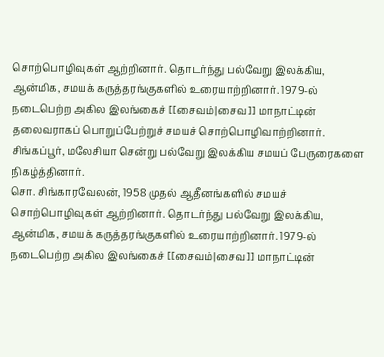சொற்பொழிவுகள் ஆற்றினார். தொடர்ந்து பல்வேறு இலக்கிய, ஆன்மிக, சமயக் கருத்தரங்குகளில் உரையாற்றினார். 1979-ல் நடைபெற்ற அகில இலங்கைச் [[சைவம்|சைவ]] மாநாட்டின் தலைவராகப் பொறுப்பேற்றுச் சமயச் சொற்பொழிவாற்றினார். சிங்கப்பூர், மலேசியா சென்று பல்வேறு இலக்கிய சமயப் பேருரைகளை நிகழ்த்தினார்.
சொ. சிங்காரவேலன், 1958 முதல் ஆதீனங்களில் சமயச் சொற்பொழிவுகள் ஆற்றினார். தொடர்ந்து பல்வேறு இலக்கிய, ஆன்மிக, சமயக் கருத்தரங்குகளில் உரையாற்றினார். 1979-ல் நடைபெற்ற அகில இலங்கைச் [[சைவம்|சைவ]] மாநாட்டின்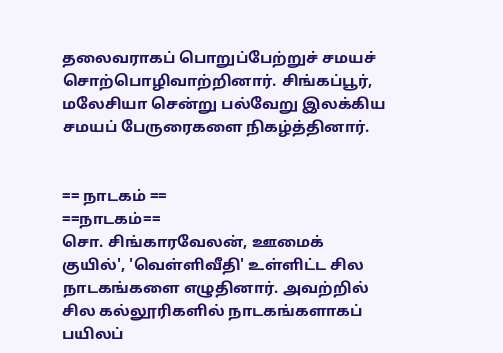தலைவராகப் பொறுப்பேற்றுச் சமயச் சொற்பொழிவாற்றினார். சிங்கப்பூர், மலேசியா சென்று பல்வேறு இலக்கிய சமயப் பேருரைகளை நிகழ்த்தினார்.


== நாடகம் ==
==நாடகம்==
சொ. சிங்காரவேலன், ஊமைக் குயில்', 'வெள்ளிவீதி' உள்ளிட்ட சில நாடகங்களை எழுதினார். அவற்றில் சில கல்லூரிகளில் நாடகங்களாகப் பயிலப்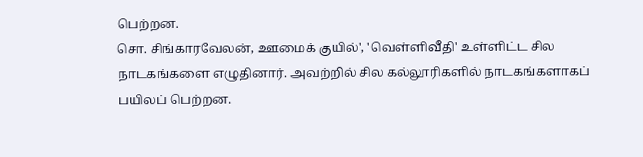பெற்றன.
சொ. சிங்காரவேலன், ஊமைக் குயில்', 'வெள்ளிவீதி' உள்ளிட்ட சில நாடகங்களை எழுதினார். அவற்றில் சில கல்லூரிகளில் நாடகங்களாகப் பயிலப் பெற்றன.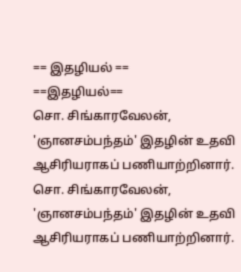== இதழியல் ==
==இதழியல்==
சொ. சிங்காரவேலன், 'ஞானசம்பந்தம்' இதழின் உதவி ஆசிரியராகப் பணியாற்றினார்.
சொ. சிங்காரவேலன், 'ஞானசம்பந்தம்' இதழின் உதவி ஆசிரியராகப் பணியாற்றினார்.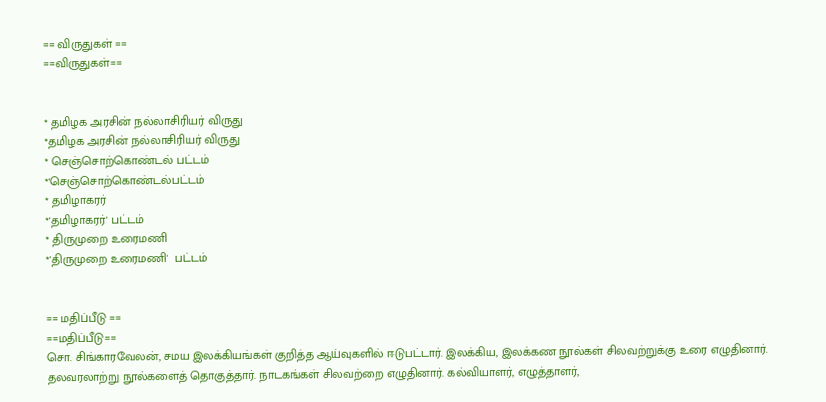== விருதுகள் ==
==விருதுகள்==


* தமிழக அரசின் நல்லாசிரியர் விருது
*தமிழக அரசின் நல்லாசிரியர் விருது
* செஞ்சொற்கொண்டல் பட்டம்
*'செஞ்சொற்கொண்டல்பட்டம்
* தமிழாகரர்
*'தமிழாகரர்' பட்டம்
* திருமுறை உரைமணி
*'திருமுறை உரைமணி'  பட்டம்


== மதிப்பீடு ==
==மதிப்பீடு==
சொ. சிங்காரவேலன், சமய இலக்கியங்கள் குறித்த ஆய்வுகளில் ஈடுபட்டார். இலக்கிய, இலக்கண நூல்கள் சிலவற்றுக்கு உரை எழுதினார். தலவரலாற்று நூல்களைத் தொகுத்தார். நாடகங்கள் சிலவற்றை எழுதினார். கல்வியாளர், எழுத்தாளர்,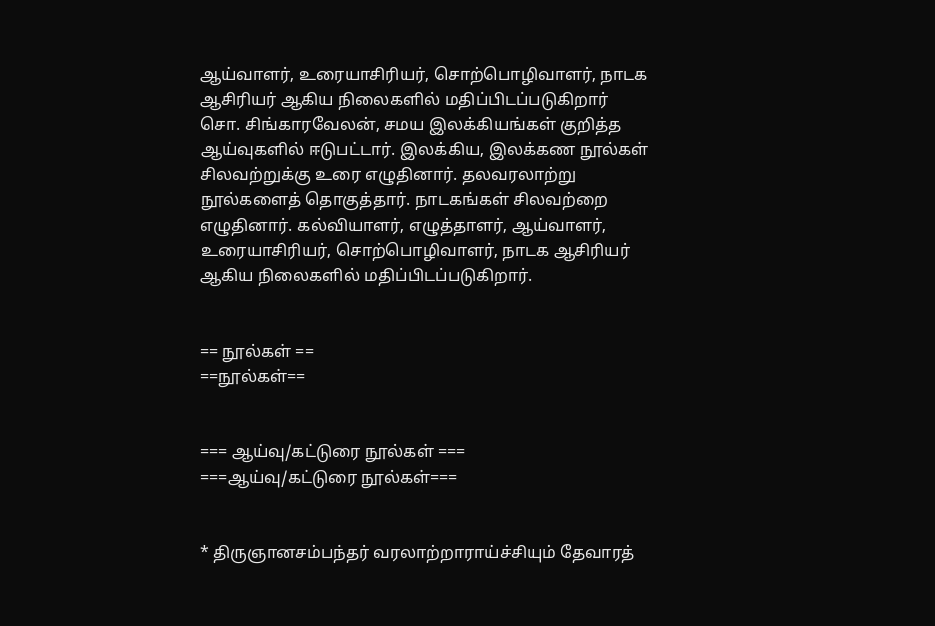ஆய்வாளர், உரையாசிரியர், சொற்பொழிவாளர், நாடக ஆசிரியர் ஆகிய நிலைகளில் மதிப்பிடப்படுகிறார்
சொ. சிங்காரவேலன், சமய இலக்கியங்கள் குறித்த ஆய்வுகளில் ஈடுபட்டார். இலக்கிய, இலக்கண நூல்கள் சிலவற்றுக்கு உரை எழுதினார். தலவரலாற்று நூல்களைத் தொகுத்தார். நாடகங்கள் சிலவற்றை எழுதினார். கல்வியாளர், எழுத்தாளர், ஆய்வாளர், உரையாசிரியர், சொற்பொழிவாளர், நாடக ஆசிரியர் ஆகிய நிலைகளில் மதிப்பிடப்படுகிறார்.


== நூல்கள் ==
==நூல்கள்==


=== ஆய்வு/கட்டுரை நூல்கள் ===
===ஆய்வு/கட்டுரை நூல்கள்===


* திருஞானசம்பந்தர் வரலாற்றாராய்ச்சியும் தேவாரத்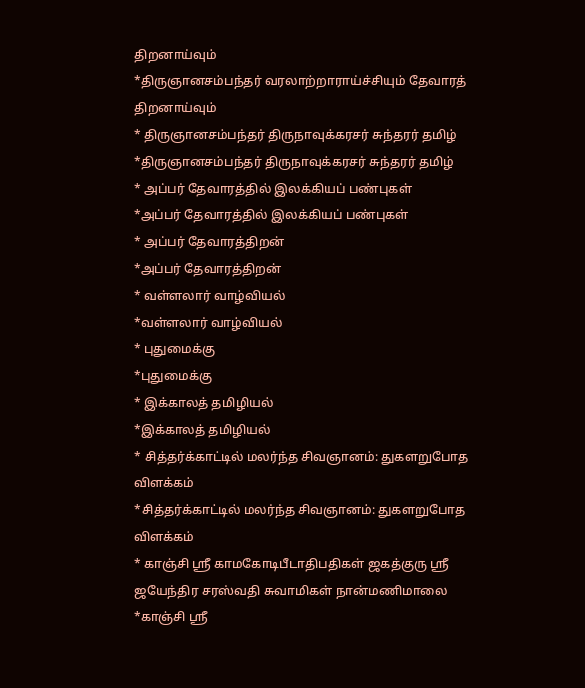திறனாய்வும்
*திருஞானசம்பந்தர் வரலாற்றாராய்ச்சியும் தேவாரத் திறனாய்வும்
* திருஞானசம்பந்தர் திருநாவுக்கரசர் சுந்தரர் தமிழ்
*திருஞானசம்பந்தர் திருநாவுக்கரசர் சுந்தரர் தமிழ்
* அப்பர் தேவாரத்தில் இலக்கியப் பண்புகள்
*அப்பர் தேவாரத்தில் இலக்கியப் பண்புகள்
* அப்பர் தேவாரத்திறன்
*அப்பர் தேவாரத்திறன்
* வள்ளலார் வாழ்வியல்
*வள்ளலார் வாழ்வியல்
* புதுமைக்கு
*புதுமைக்கு
* இக்காலத் தமிழியல்
*இக்காலத் தமிழியல்
* சித்தர்க்காட்டில் மலர்ந்த சிவஞானம்: துகளறுபோத விளக்கம்
*சித்தர்க்காட்டில் மலர்ந்த சிவஞானம்: துகளறுபோத விளக்கம்
* காஞ்சி ஸ்ரீ காமகோடிபீடாதிபதிகள் ஜகத்குரு ஸ்ரீ ஜயேந்திர சரஸ்வதி சுவாமிகள் நான்மணிமாலை
*காஞ்சி ஸ்ரீ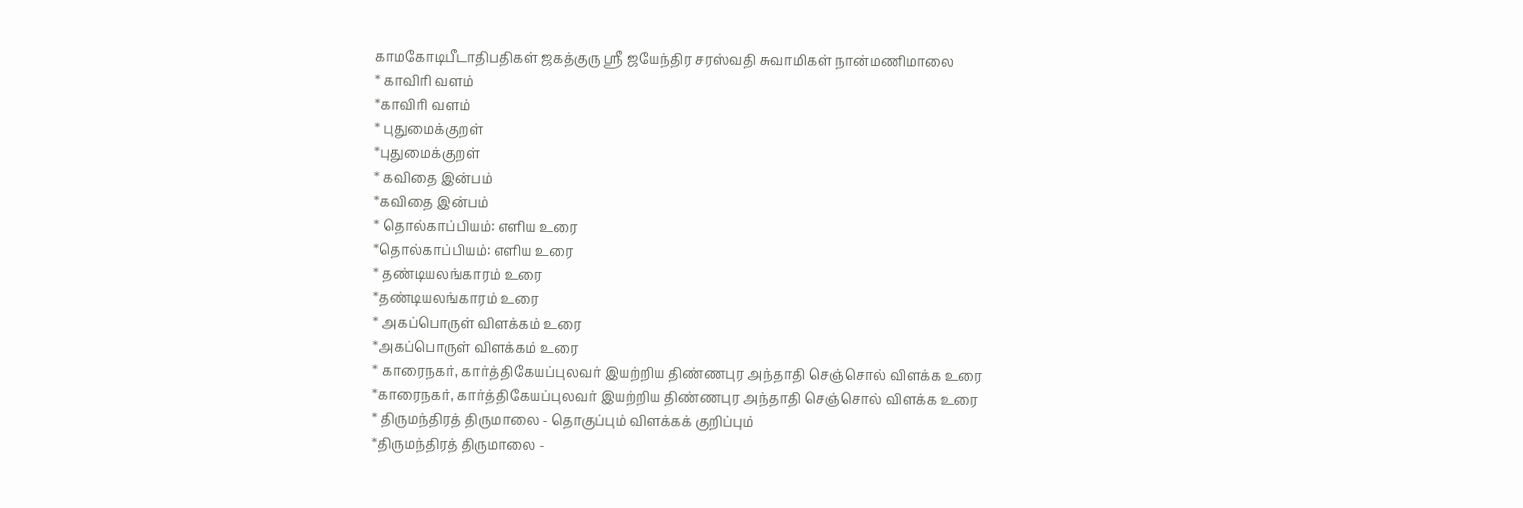காமகோடிபீடாதிபதிகள் ஜகத்குரு ஸ்ரீ ஜயேந்திர சரஸ்வதி சுவாமிகள் நான்மணிமாலை
* காவிரி வளம்
*காவிரி வளம்
* புதுமைக்குறள்
*புதுமைக்குறள்
* கவிதை இன்பம்
*கவிதை இன்பம்
* தொல்காப்பியம்: எளிய உரை
*தொல்காப்பியம்: எளிய உரை
* தண்டியலங்காரம் உரை
*தண்டியலங்காரம் உரை
* அகப்பொருள் விளக்கம் உரை
*அகப்பொருள் விளக்கம் உரை
* காரைநகர், கார்த்திகேயப்புலவர் இயற்றிய திண்ணபுர அந்தாதி செஞ்சொல் விளக்க உரை
*காரைநகர், கார்த்திகேயப்புலவர் இயற்றிய திண்ணபுர அந்தாதி செஞ்சொல் விளக்க உரை
* திருமந்திரத் திருமாலை - தொகுப்பும் விளக்கக் குறிப்பும்
*திருமந்திரத் திருமாலை -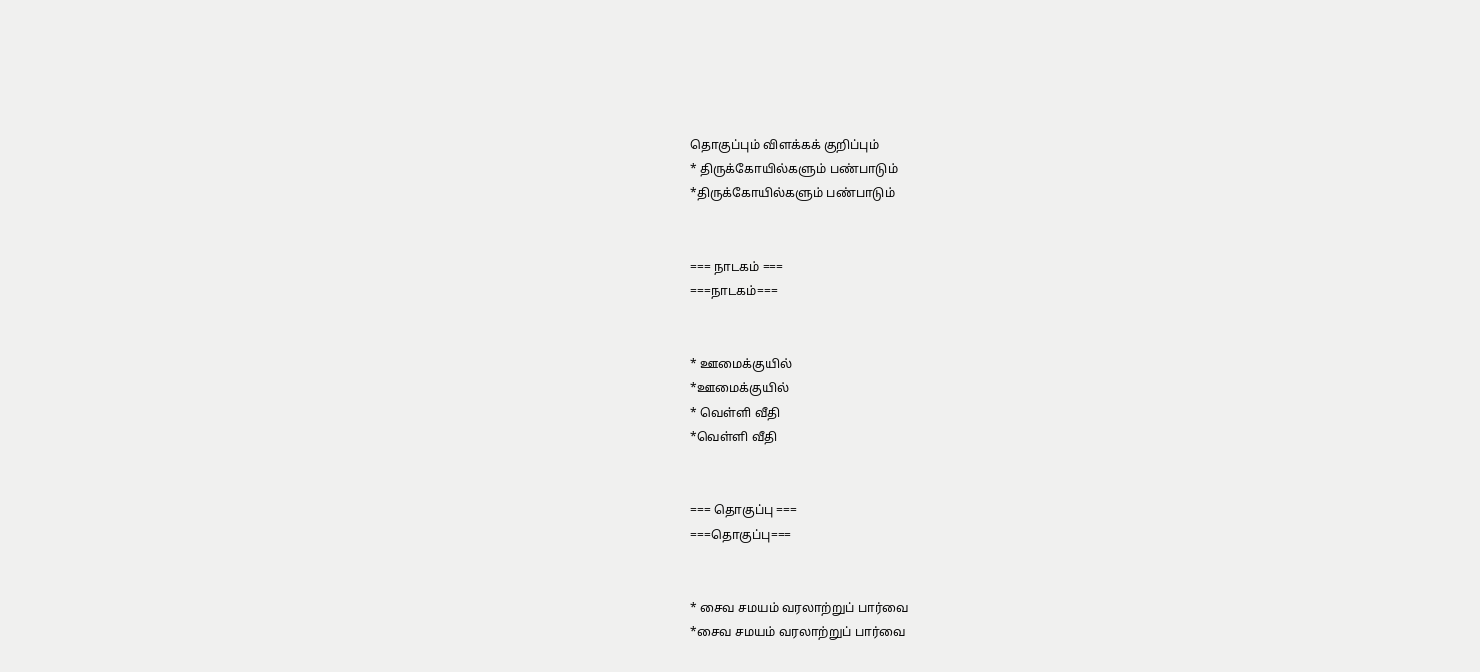தொகுப்பும் விளக்கக் குறிப்பும்
* திருக்கோயில்களும் பண்பாடும்
*திருக்கோயில்களும் பண்பாடும்


=== நாடகம் ===
===நாடகம்===


* ஊமைக்குயில்
*ஊமைக்குயில்
* வெள்ளி வீதி
*வெள்ளி வீதி


=== தொகுப்பு ===
===தொகுப்பு===


* சைவ சமயம் வரலாற்றுப் பார்வை
*சைவ சமயம் வரலாற்றுப் பார்வை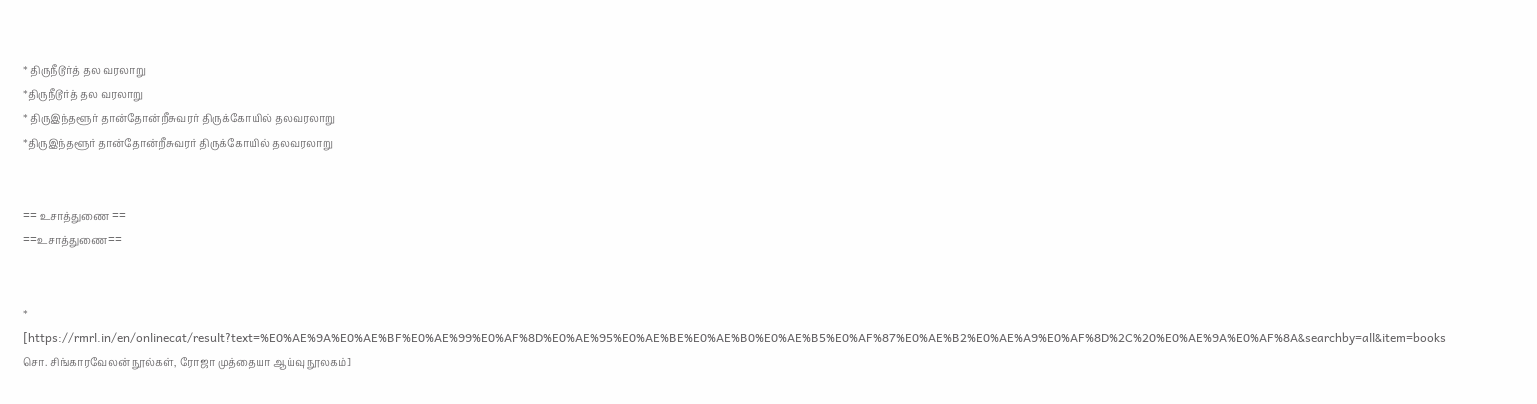* திருநீடூர்த் தல வரலாறு
*திருநீடூர்த் தல வரலாறு
* திருஇந்தளூர் தான்தோன்றீசுவரர் திருக்கோயில் தலவரலாறு
*திருஇந்தளூர் தான்தோன்றீசுவரர் திருக்கோயில் தலவரலாறு


== உசாத்துணை ==
==உசாத்துணை==


* [https://rmrl.in/en/onlinecat/result?text=%E0%AE%9A%E0%AE%BF%E0%AE%99%E0%AF%8D%E0%AE%95%E0%AE%BE%E0%AE%B0%E0%AE%B5%E0%AF%87%E0%AE%B2%E0%AE%A9%E0%AF%8D%2C%20%E0%AE%9A%E0%AF%8A&searchby=all&item=books சொ. சிங்காரவேலன் நூல்கள், ரோஜா முத்தையா ஆய்வு நூலகம்]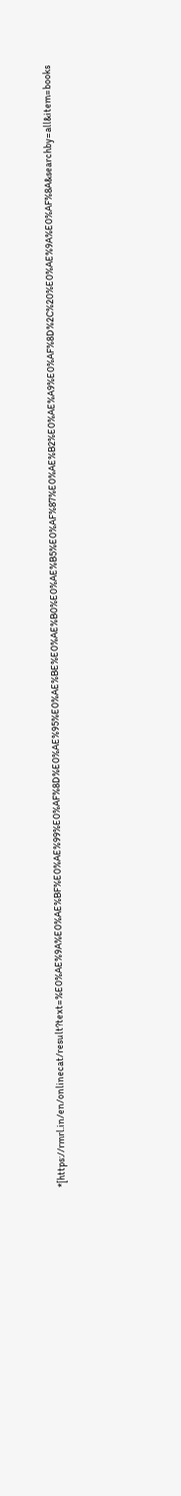*[https://rmrl.in/en/onlinecat/result?text=%E0%AE%9A%E0%AE%BF%E0%AE%99%E0%AF%8D%E0%AE%95%E0%AE%BE%E0%AE%B0%E0%AE%B5%E0%AF%87%E0%AE%B2%E0%AE%A9%E0%AF%8D%2C%20%E0%AE%9A%E0%AF%8A&searchby=all&item=books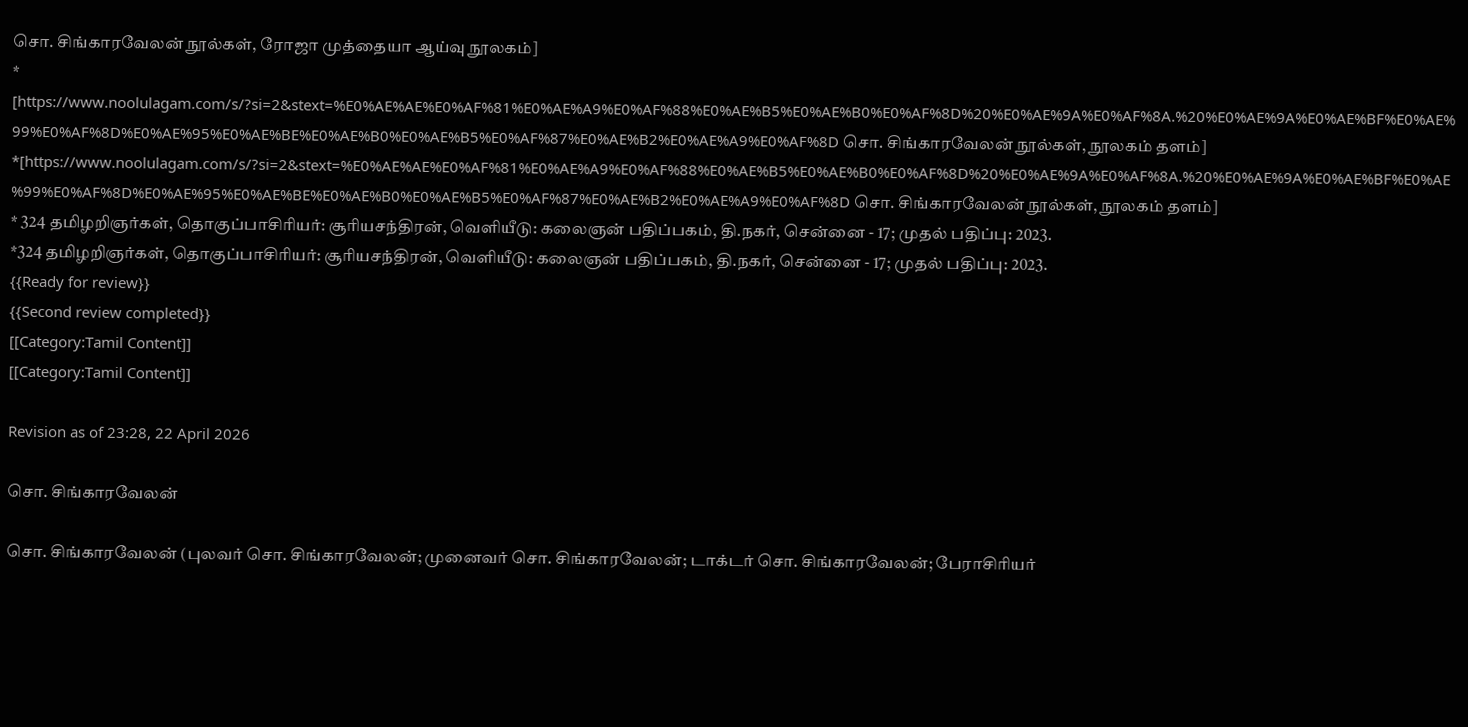சொ. சிங்காரவேலன் நூல்கள், ரோஜா முத்தையா ஆய்வு நூலகம்]
* [https://www.noolulagam.com/s/?si=2&stext=%E0%AE%AE%E0%AF%81%E0%AE%A9%E0%AF%88%E0%AE%B5%E0%AE%B0%E0%AF%8D%20%E0%AE%9A%E0%AF%8A.%20%E0%AE%9A%E0%AE%BF%E0%AE%99%E0%AF%8D%E0%AE%95%E0%AE%BE%E0%AE%B0%E0%AE%B5%E0%AF%87%E0%AE%B2%E0%AE%A9%E0%AF%8D சொ. சிங்காரவேலன் நூல்கள், நூலகம் தளம்]
*[https://www.noolulagam.com/s/?si=2&stext=%E0%AE%AE%E0%AF%81%E0%AE%A9%E0%AF%88%E0%AE%B5%E0%AE%B0%E0%AF%8D%20%E0%AE%9A%E0%AF%8A.%20%E0%AE%9A%E0%AE%BF%E0%AE%99%E0%AF%8D%E0%AE%95%E0%AE%BE%E0%AE%B0%E0%AE%B5%E0%AF%87%E0%AE%B2%E0%AE%A9%E0%AF%8D சொ. சிங்காரவேலன் நூல்கள், நூலகம் தளம்]
* 324 தமிழறிஞர்கள், தொகுப்பாசிரியர்: சூரியசந்திரன், வெளியீடு: கலைஞன் பதிப்பகம், தி.நகர், சென்னை - 17; முதல் பதிப்பு: 2023.
*324 தமிழறிஞர்கள், தொகுப்பாசிரியர்: சூரியசந்திரன், வெளியீடு: கலைஞன் பதிப்பகம், தி.நகர், சென்னை - 17; முதல் பதிப்பு: 2023.
{{Ready for review}}
{{Second review completed}}
[[Category:Tamil Content]]
[[Category:Tamil Content]]

Revision as of 23:28, 22 April 2026

சொ. சிங்காரவேலன்

சொ. சிங்காரவேலன் (புலவர் சொ. சிங்காரவேலன்; முனைவர் சொ. சிங்காரவேலன்; டாக்டர் சொ. சிங்காரவேலன்; பேராசிரியர்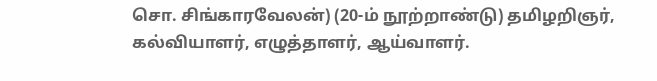சொ. சிங்காரவேலன்) (20-ம் நூற்றாண்டு) தமிழறிஞர், கல்வியாளர், எழுத்தாளர், ஆய்வாளர்.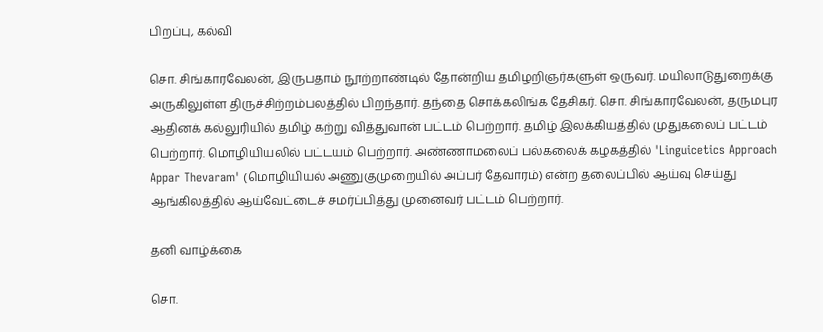பிறப்பு, கல்வி

சொ. சிங்காரவேலன், இருபதாம் நூற்றாண்டில் தோன்றிய தமிழறிஞர்களுள் ஒருவர். மயிலாடுதுறைக்கு அருகிலுள்ள திருச்சிற்றம்பலத்தில் பிறந்தார். தந்தை சொக்கலிங்க தேசிகர். சொ. சிங்காரவேலன், தருமபுர ஆதினக் கல்லுரியில் தமிழ் கற்று வித்துவான் பட்டம் பெற்றார். தமிழ் இலக்கியத்தில் முதுகலைப் பட்டம் பெற்றார். மொழியியலில் பட்டயம் பெற்றார். அண்ணாமலைப் பல்கலைக் கழகத்தில் 'Linguicetics Approach Appar Thevaram' (மொழியியல் அணுகுமுறையில் அப்பர் தேவாரம்) என்ற தலைப்பில் ஆய்வு செய்து ஆங்கிலத்தில் ஆய்வேட்டைச் சமர்ப்பித்து முனைவர் பட்டம் பெற்றார்.

தனி வாழ்க்கை

சொ.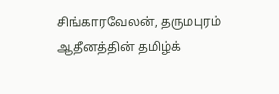சிங்காரவேலன், தருமபுரம் ஆதீனத்தின் தமிழ்க்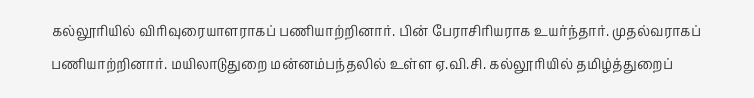கல்லூரியில் விரிவுரையாளராகப் பணியாற்றினார். பின் பேராசிரியராக உயர்ந்தார். முதல்வராகப் பணியாற்றினார். மயிலாடுதுறை மன்னம்பந்தலில் உள்ள ஏ.வி.சி. கல்லூரியில் தமிழ்த்துறைப்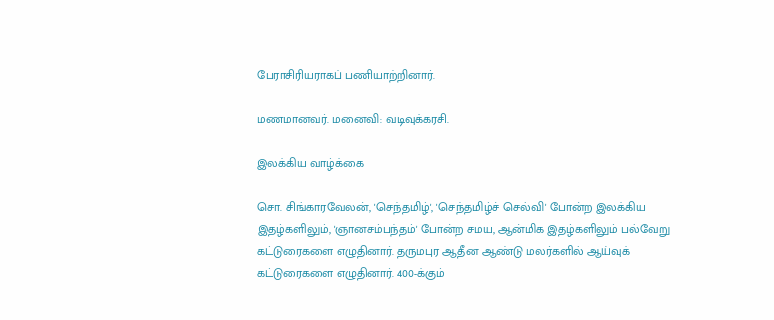பேராசிரியராகப் பணியாற்றினார்.

மணமானவர். மனைவி: வடிவுக்கரசி.

இலக்கிய வாழ்க்கை

சொ. சிங்காரவேலன், 'செந்தமிழ்', 'செந்தமிழ்ச் செல்வி' போன்ற இலக்கிய இதழ்களிலும், 'ஞானசம்பந்தம்' போன்ற சமய, ஆன்மிக இதழ்களிலும் பல்வேறு கட்டுரைகளை எழுதினார். தருமபுர ஆதீன ஆண்டு மலர்களில் ஆய்வுக் கட்டுரைகளை எழுதினார். 400-க்கும்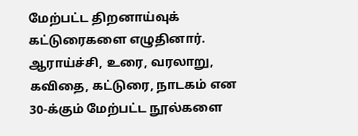மேற்பட்ட திறனாய்வுக் கட்டுரைகளை எழுதினார். ஆராய்ச்சி, உரை, வரலாறு, கவிதை, கட்டுரை, நாடகம் என 30-க்கும் மேற்பட்ட நூல்களை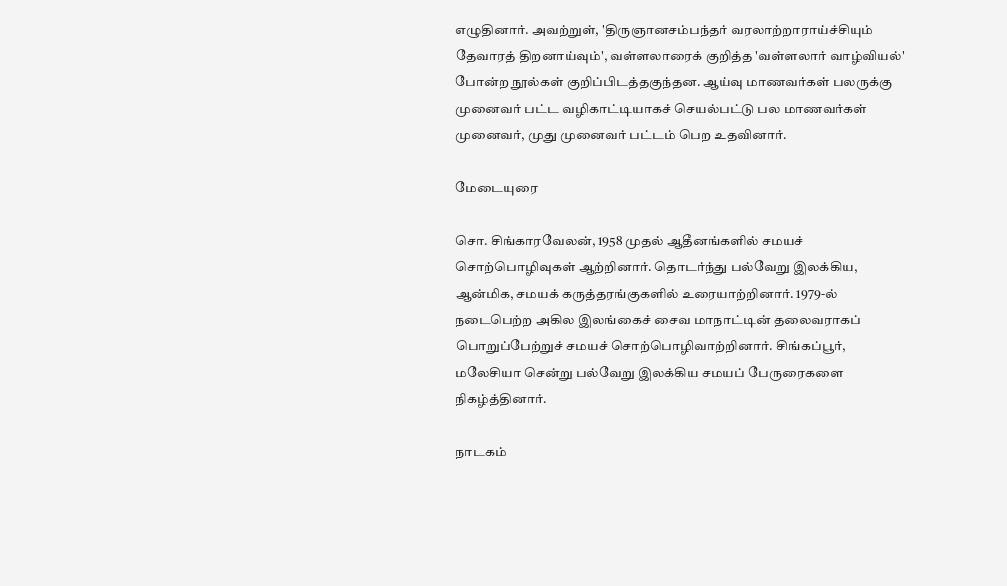எழுதினார். அவற்றுள், 'திருஞானசம்பந்தர் வரலாற்றாராய்ச்சியும் தேவாரத் திறனாய்வும்', வள்ளலாரைக் குறித்த 'வள்ளலார் வாழ்வியல்' போன்ற நூல்கள் குறிப்பிடத்தகுந்தன. ஆய்வு மாணவர்கள் பலருக்கு முனைவர் பட்ட வழிகாட்டியாகச் செயல்பட்டு பல மாணவர்கள் முனைவர், முது முனைவர் பட்டம் பெற உதவினார்.

மேடையுரை

சொ. சிங்காரவேலன், 1958 முதல் ஆதீனங்களில் சமயச் சொற்பொழிவுகள் ஆற்றினார். தொடர்ந்து பல்வேறு இலக்கிய, ஆன்மிக, சமயக் கருத்தரங்குகளில் உரையாற்றினார். 1979-ல் நடைபெற்ற அகில இலங்கைச் சைவ மாநாட்டின் தலைவராகப் பொறுப்பேற்றுச் சமயச் சொற்பொழிவாற்றினார். சிங்கப்பூர், மலேசியா சென்று பல்வேறு இலக்கிய சமயப் பேருரைகளை நிகழ்த்தினார்.

நாடகம்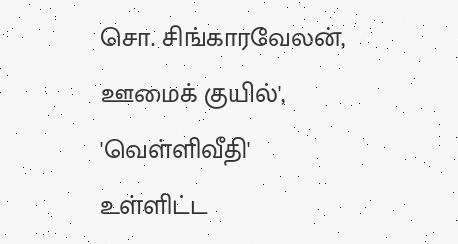சொ. சிங்காரவேலன், ஊமைக் குயில்', 'வெள்ளிவீதி' உள்ளிட்ட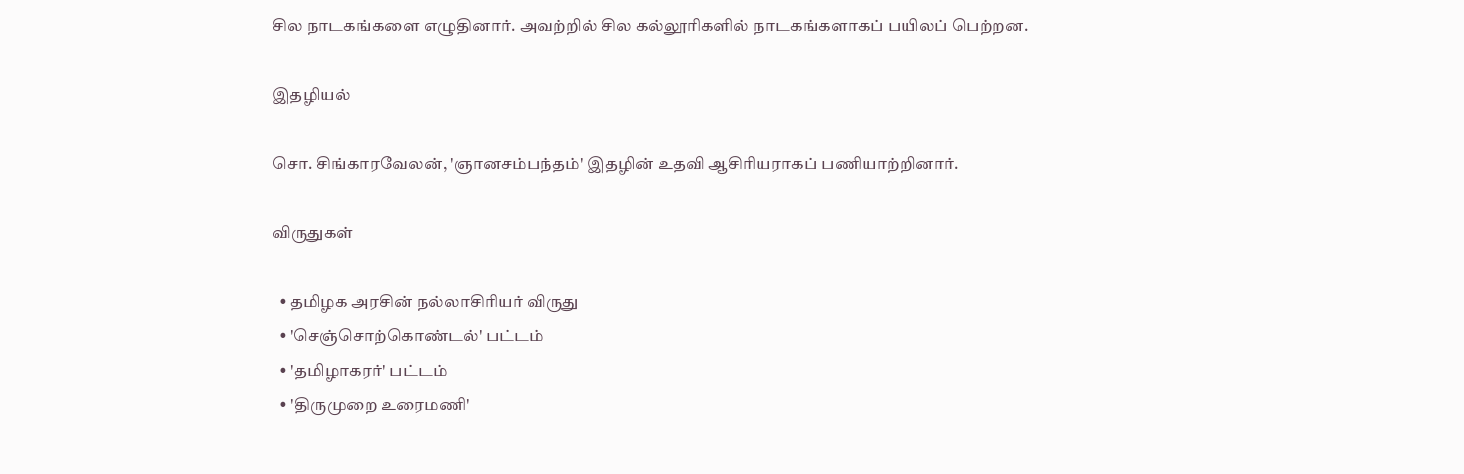சில நாடகங்களை எழுதினார். அவற்றில் சில கல்லூரிகளில் நாடகங்களாகப் பயிலப் பெற்றன.

இதழியல்

சொ. சிங்காரவேலன், 'ஞானசம்பந்தம்' இதழின் உதவி ஆசிரியராகப் பணியாற்றினார்.

விருதுகள்

  • தமிழக அரசின் நல்லாசிரியர் விருது
  • 'செஞ்சொற்கொண்டல்' பட்டம்
  • 'தமிழாகரர்' பட்டம்
  • 'திருமுறை உரைமணி'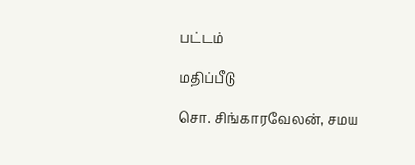பட்டம்

மதிப்பீடு

சொ. சிங்காரவேலன், சமய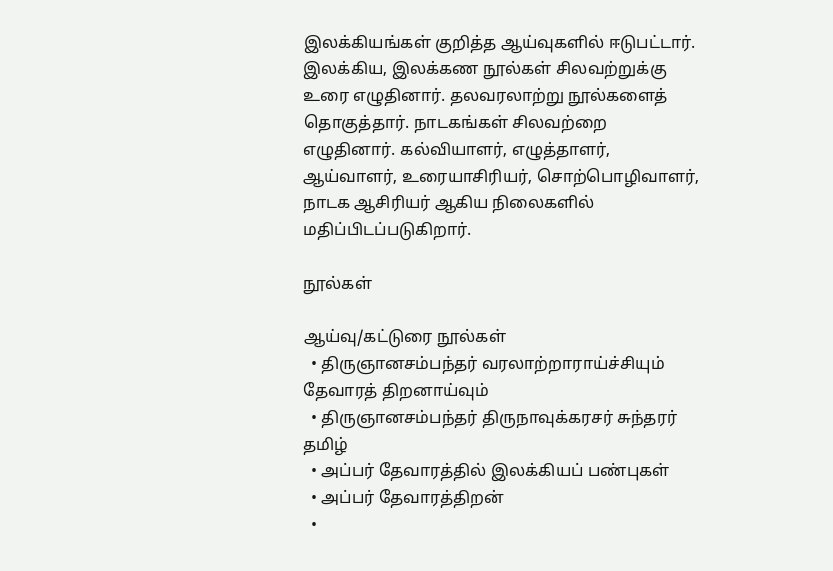இலக்கியங்கள் குறித்த ஆய்வுகளில் ஈடுபட்டார். இலக்கிய, இலக்கண நூல்கள் சிலவற்றுக்கு உரை எழுதினார். தலவரலாற்று நூல்களைத் தொகுத்தார். நாடகங்கள் சிலவற்றை எழுதினார். கல்வியாளர், எழுத்தாளர், ஆய்வாளர், உரையாசிரியர், சொற்பொழிவாளர், நாடக ஆசிரியர் ஆகிய நிலைகளில் மதிப்பிடப்படுகிறார்.

நூல்கள்

ஆய்வு/கட்டுரை நூல்கள்
  • திருஞானசம்பந்தர் வரலாற்றாராய்ச்சியும் தேவாரத் திறனாய்வும்
  • திருஞானசம்பந்தர் திருநாவுக்கரசர் சுந்தரர் தமிழ்
  • அப்பர் தேவாரத்தில் இலக்கியப் பண்புகள்
  • அப்பர் தேவாரத்திறன்
  •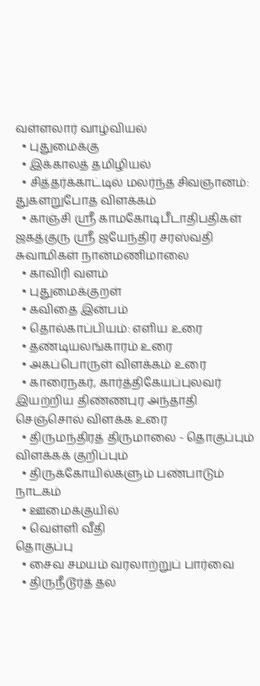வள்ளலார் வாழ்வியல்
  • புதுமைக்கு
  • இக்காலத் தமிழியல்
  • சித்தர்க்காட்டில் மலர்ந்த சிவஞானம்: துகளறுபோத விளக்கம்
  • காஞ்சி ஸ்ரீ காமகோடிபீடாதிபதிகள் ஜகத்குரு ஸ்ரீ ஜயேந்திர சரஸ்வதி சுவாமிகள் நான்மணிமாலை
  • காவிரி வளம்
  • புதுமைக்குறள்
  • கவிதை இன்பம்
  • தொல்காப்பியம்: எளிய உரை
  • தண்டியலங்காரம் உரை
  • அகப்பொருள் விளக்கம் உரை
  • காரைநகர், கார்த்திகேயப்புலவர் இயற்றிய திண்ணபுர அந்தாதி செஞ்சொல் விளக்க உரை
  • திருமந்திரத் திருமாலை - தொகுப்பும் விளக்கக் குறிப்பும்
  • திருக்கோயில்களும் பண்பாடும்
நாடகம்
  • ஊமைக்குயில்
  • வெள்ளி வீதி
தொகுப்பு
  • சைவ சமயம் வரலாற்றுப் பார்வை
  • திருநீடூர்த் தல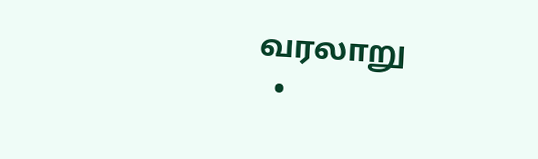வரலாறு
  •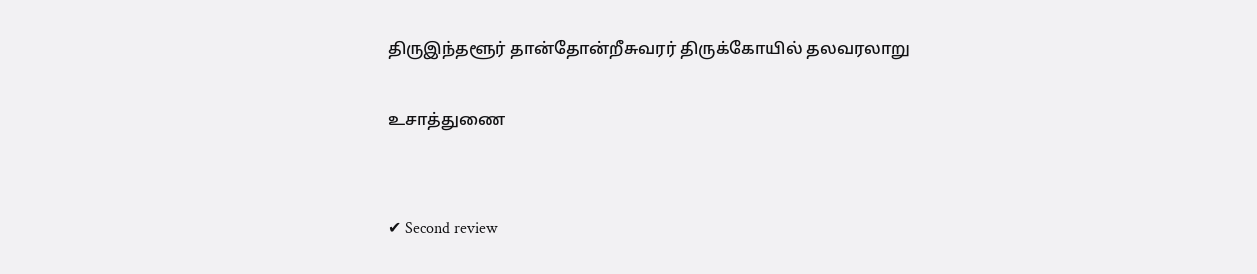திருஇந்தளூர் தான்தோன்றீசுவரர் திருக்கோயில் தலவரலாறு

உசாத்துணை


✔ Second review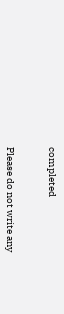completed


Please do not write any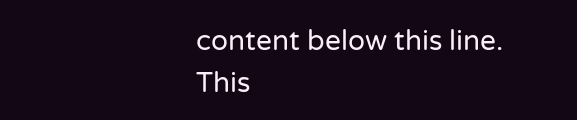content below this line. This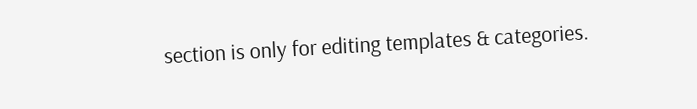section is only for editing templates & categories.